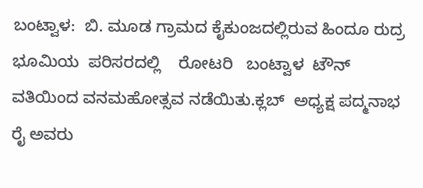ಬಂಟ್ವಾಳ:  ಬಿ. ಮೂಡ ಗ್ರಾಮದ ಕೈಕುಂಜದಲ್ಲಿರುವ ಹಿಂದೂ ರುದ್ರ ಭೂಮಿಯ  ಪರಿಸರದಲ್ಲಿ    ರೋಟರಿ   ಬಂಟ್ವಾಳ  ಟೌನ್  ವತಿಯಿಂದ ವನಮಹೋತ್ಸವ ನಡೆಯಿತು.ಕ್ಲಬ್  ಅಧ್ಯಕ್ಷ ಪದ್ಮನಾಭ ರೈ ಅವರು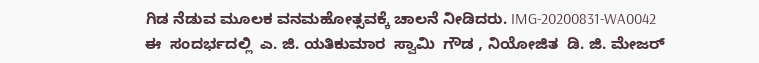ಗಿಡ ನೆಡುವ ಮೂಲಕ ವನಮಹೋತ್ಸವಕ್ಕೆ ಚಾಲನೆ ನೀಡಿದರು. IMG-20200831-WA0042
ಈ  ಸಂದರ್ಭದಲ್ಲಿ  ಎ. ಜಿ. ಯತಿಕುಮಾರ  ಸ್ವಾಮಿ  ಗೌಡ , ನಿಯೋಜಿತ  ಡಿ. ಜಿ. ಮೇಜರ್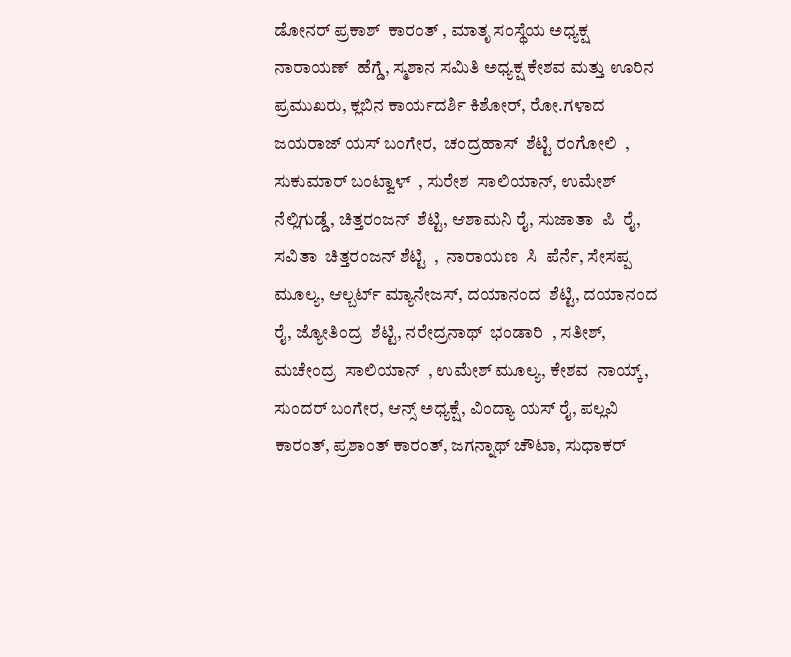ಡೋನರ್ ಪ್ರಕಾಶ್  ಕಾರಂತ್ , ಮಾತೃ ಸಂಸ್ಥೆಯ ಅಧ್ಯಕ್ಷ ನಾರಾಯಣ್  ಹೆಗ್ಡೆ, ಸ್ಮಶಾನ ಸಮಿತಿ ಅಧ್ಯಕ್ಷ ಕೇಶವ ಮತ್ತು ಊರಿನ ಪ್ರಮುಖರು, ಕ್ಲಬಿನ ಕಾರ್ಯದರ್ಶಿ ಕಿಶೋರ್, ರೋ.ಗಳಾದ ಜಯರಾಜ್ ಯಸ್ ಬಂಗೇರ,  ಚಂದ್ರಹಾಸ್  ಶೆಟ್ಟಿ ರಂಗೋಲಿ  , ಸುಕುಮಾರ್ ಬಂಟ್ವಾಳ್  , ಸುರೇಶ  ಸಾಲಿಯಾನ್, ಉಮೇಶ್ ನೆಲ್ಲಿಗುಡ್ಡೆ, ಚಿತ್ತರಂಜನ್  ಶೆಟ್ಟಿ, ಆಶಾಮನಿ ರೈ, ಸುಜಾತಾ  ಪಿ  ರೈ, ಸವಿತಾ  ಚಿತ್ತರಂಜನ್ ಶೆಟ್ಟಿ  ,  ನಾರಾಯಣ  ಸಿ  ಪೆರ್ನೆ, ಸೇಸಪ್ಪ  ಮೂಲ್ಯ, ಆಲ್ಬರ್ಟ್ ಮ್ಯಾನೇಜಸ್, ದಯಾನಂದ  ಶೆಟ್ಟಿ, ದಯಾನಂದ  ರೈ, ಜ್ಯೋತಿಂದ್ರ  ಶೆಟ್ಟಿ, ನರೇದ್ರನಾಥ್  ಭಂಡಾರಿ  , ಸತೀಶ್, ಮಚೇಂದ್ರ  ಸಾಲಿಯಾನ್  , ಉಮೇಶ್ ಮೂಲ್ಯ, ಕೇಶವ  ನಾಯ್ಕ್, ಸುಂದರ್ ಬಂಗೇರ, ಆನ್ಸ್ ಅಧ್ಯಕ್ಷೆ, ವಿಂದ್ಯಾ ಯಸ್ ರೈ, ಪಲ್ಲವಿ ಕಾರಂತ್, ಪ್ರಶಾಂತ್ ಕಾರಂತ್, ಜಗನ್ನಾಥ್ ಚೌಟಾ, ಸುಧಾಕರ್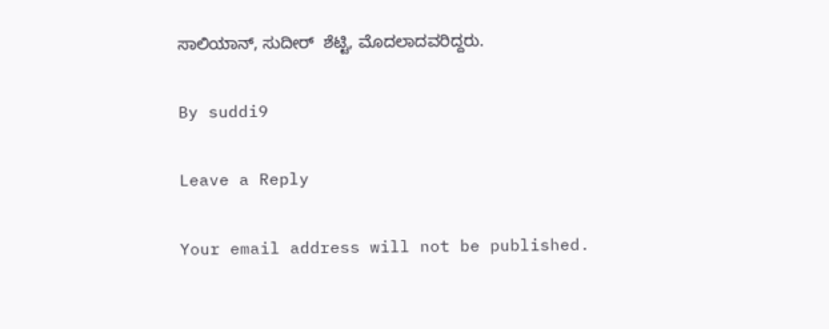ಸಾಲಿಯಾನ್, ಸುದೀರ್  ಶೆಟ್ಟಿ, ಮೊದಲಾದವರಿದ್ದರು.

By suddi9

Leave a Reply

Your email address will not be published.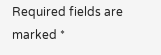Required fields are marked *